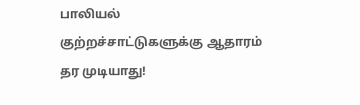பாலியல் குற்றச்சாட்டுகளுக்கு ஆதாரம் தர முடியாது!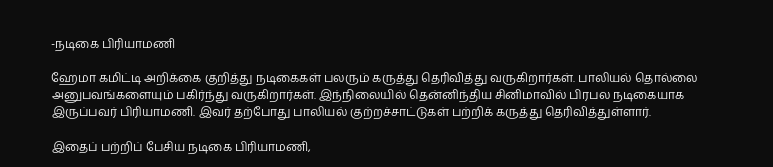-நடிகை பிரியாமணி

ஹேமா கமிட்டி அறிக்கை குறித்து நடிகைகள் பலரும் கருத்து தெரிவித்து வருகிறார்கள். பாலியல் தொல்லை அனுபவங்களையும் பகிர்ந்து வருகிறார்கள். இந்நிலையில் தென்னிந்திய சினிமாவில் பிரபல நடிகையாக இருப்பவர் பிரியாமணி. இவர் தற்போது பாலியல் குற்றச்சாட்டுகள் பற்றிக் கருத்து தெரிவித்துள்ளார்.

இதைப் பற்றிப் பேசிய நடிகை பிரியாமணி,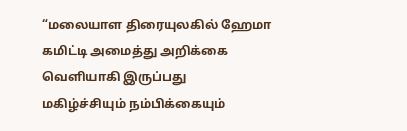“மலையாள திரையுலகில் ஹேமா கமிட்டி அமைத்து அறிக்கை வெளியாகி இருப்பது மகிழ்ச்சியும் நம்பிக்கையும்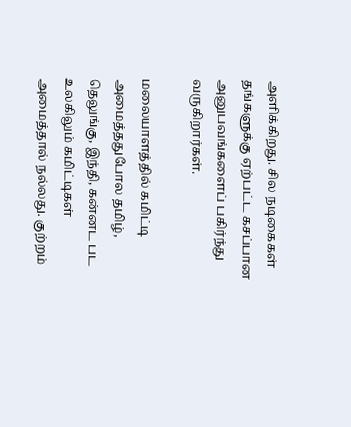அளிக்கிறது. சில நடிகைகள் தங்களுக்கு ஏற்பட்ட கசப்பான அனுபவங்களைப் பகிர்ந்து வருகிறார்கள்.

மலையாளத்தில் கமிட்டி அமைத்ததுபோல தமிழ், தெலுங்கு, இந்தி, கன்னட பட உலகிலும் கமிட்டிகள் அமைத்தால் நல்லது. குற்றம்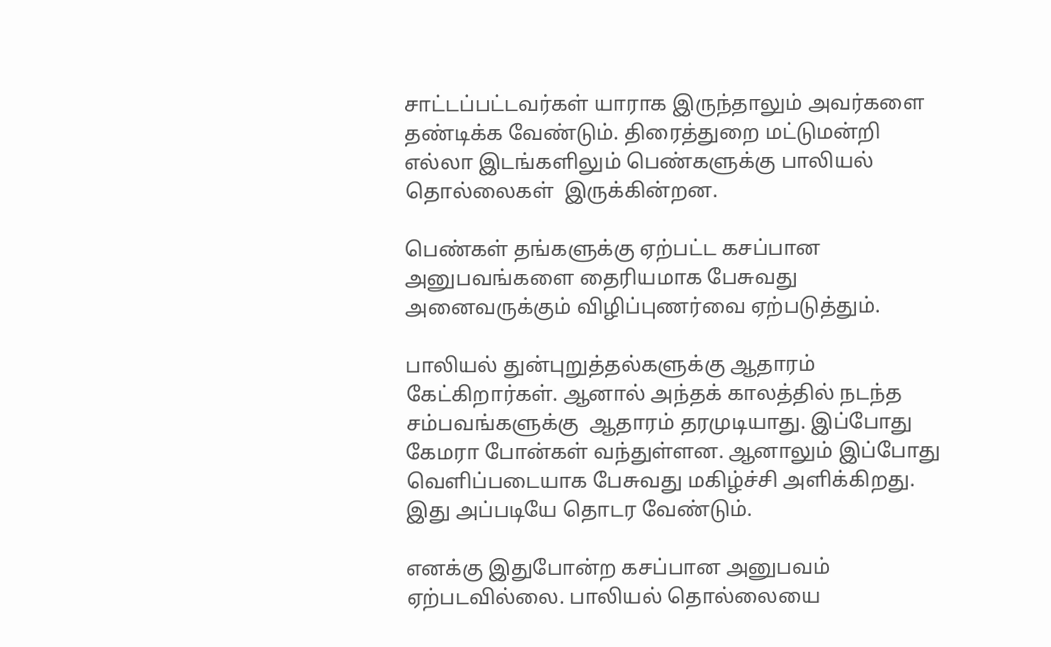சாட்டப்பட்டவர்கள் யாராக இருந்தாலும் அவர்களை தண்டிக்க வேண்டும். திரைத்துறை மட்டுமன்றி எல்லா இடங்களிலும் பெண்களுக்கு பாலியல் தொல்லைகள்  இருக்கின்றன.

பெண்கள் தங்களுக்கு ஏற்பட்ட கசப்பான அனுபவங்களை தைரியமாக பேசுவது அனைவருக்கும் விழிப்புணர்வை ஏற்படுத்தும்.

பாலியல் துன்புறுத்தல்களுக்கு ஆதாரம் கேட்கிறார்கள். ஆனால் அந்தக் காலத்தில் நடந்த சம்பவங்களுக்கு  ஆதாரம் தரமுடியாது. இப்போது கேமரா போன்கள் வந்துள்ளன. ஆனாலும் இப்போது வெளிப்படையாக பேசுவது மகிழ்ச்சி அளிக்கிறது. இது அப்படியே தொடர வேண்டும்.

எனக்கு இதுபோன்ற கசப்பான அனுபவம் ஏற்படவில்லை. பாலியல் தொல்லையை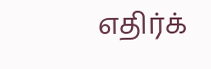எதிர்க்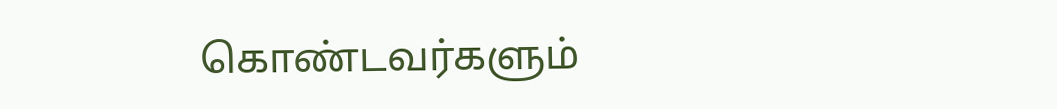கொண்டவர்களும்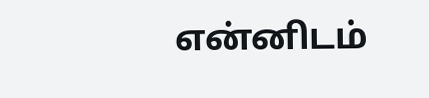என்னிடம்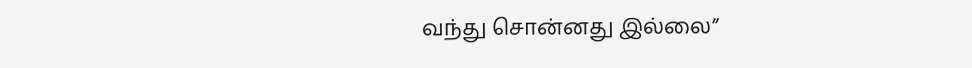வந்து சொன்னது இல்லை”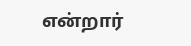என்றார்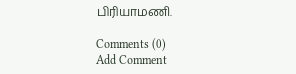பிரியாமணி.

Comments (0)
Add Comment